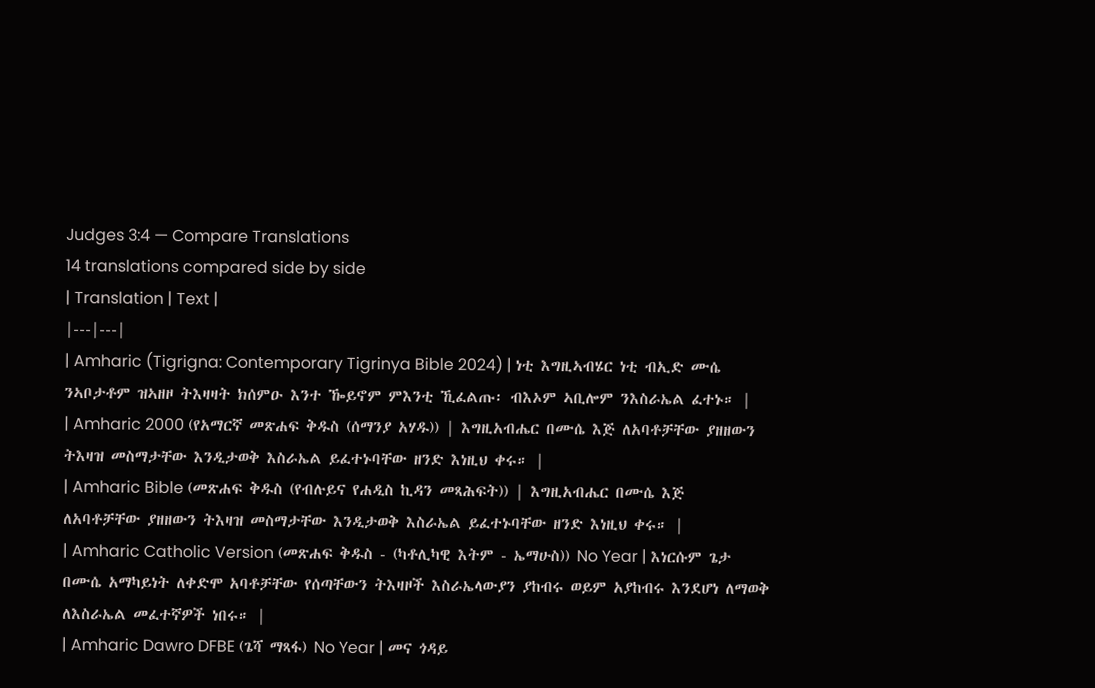Judges 3:4 — Compare Translations
14 translations compared side by side
| Translation | Text |
|---|---|
| Amharic (Tigrigna: Contemporary Tigrinya Bible 2024) | ነቲ እግዚኣብሄር ነቲ ብኢድ ሙሴ ንኣቦታቶም ዝኣዘዞ ትእዛዛት ክሰምዑ እንተ ዀይኖም ምእንቲ ኺፈልጡ፡ ብእኦም ኣቢሎም ንእስራኤል ፈተኑ። |
| Amharic 2000 (የአማርኛ መጽሐፍ ቅዱስ (ሰማንያ አሃዱ)) | እግዚአብሔር በሙሴ እጅ ለአባቶቻቸው ያዘዘውን ትእዛዝ መስማታቸው እንዲታወቅ እስራኤል ይፈተኑባቸው ዘንድ እነዚህ ቀሩ። |
| Amharic Bible (መጽሐፍ ቅዱስ (የብሉይና የሐዲስ ኪዳን መጻሕፍት)) | እግዚአብሔር በሙሴ እጅ ለአባቶቻቸው ያዘዘውን ትእዛዝ መስማታቸው እንዲታወቅ እስራኤል ይፈተኑባቸው ዘንድ እነዚህ ቀሩ። |
| Amharic Catholic Version (መጽሐፍ ቅዱስ - (ካቶሊካዊ እትም - ኤማሁስ)) No Year | እነርሱም ጌታ በሙሴ አማካይነት ለቀድሞ አባቶቻቸው የሰጣቸውን ትእዛዞች እስራኤላውያን ያከብሩ ወይም አያከብሩ እንደሆነ ለማወቅ ለእስራኤል መፈተኛዎች ነበሩ። |
| Amharic Dawro DFBE (ጌሻ ማጻፋ) No Year | መና ጎዳይ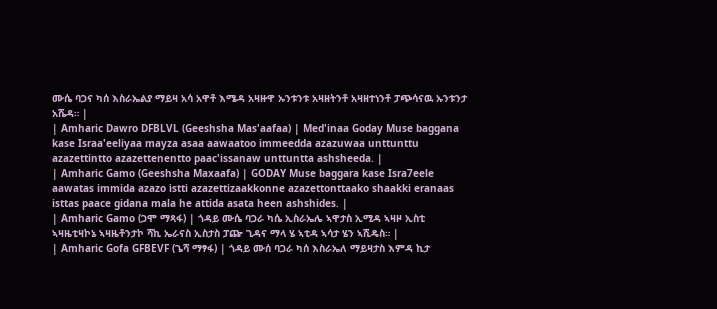ሙሴ ባጋና ካሰ እስራኤልያ ማይዛ አሳ አዋቶ እሜዳ አዛዙዋ ኡንቱንቱ አዛዘትንቶ አዛዘተነንቶ ፓጭሳናዉ ኡንቱንታ አሼዳ። |
| Amharic Dawro DFBLVL (Geeshsha Mas'aafaa) | Med'inaa Goday Muse baggana kase Israa'eeliyaa mayza asaa aawaatoo immeedda azazuwaa unttunttu azazettintto azazettenentto paac'issanaw unttuntta ashsheeda. |
| Amharic Gamo (Geeshsha Maxaafa) | GODAY Muse baggara kase Isra7eele aawatas immida azazo istti azazettizaakkonne azazettonttaako shaakki eranaas isttas paace gidana mala he attida asata heen ashshides. |
| Amharic Gamo (ጋሞ ማጻፋ) | ጎዳይ ሙሴ ባጋራ ካሴ ኢስራኤሌ ኣዋታስ ኢሚዳ ኣዛዞ ኢስቲ ኣዛዜቲዛኮኔ ኣዛዜቶንታኮ ሻኪ ኤራናስ ኢስታስ ፓጬ ጊዳና ማላ ሄ ኣቲዳ ኣሳታ ሄን ኣሺዴስ። |
| Amharic Gofa GFBEVF (ጌሻ ማፃፋ) | ጎዳይ ሙሰ ባጋራ ካሰ እስራኤለ ማይዛታስ እምዳ ኪታ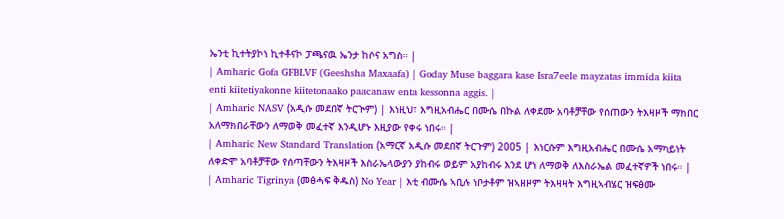ኤንቲ ኪተትያኮነ ኪተቶናኮ ፓጫናዉ ኤንታ ከሶና አግስ። |
| Amharic Gofa GFBLVF (Geeshsha Maxaafa) | Goday Muse baggara kase Isra7eele mayzatas immida kiita enti kiitetiyakonne kiitetonaako paacanaw enta kessonna aggis. |
| Amharic NASV (አዲሱ መደበኛ ትርጒም) | እነዚህ፣ እግዚአብሔር በሙሴ በኩል ለቀደሙ አባቶቻቸው የሰጠውን ትእዛዞች ማክበር አለማክበራቸውን ለማወቅ መፈተኛ እንዲሆኑ እዚያው የቀሩ ነበሩ። |
| Amharic New Standard Translation (አማርኛ አዲሱ መደበኛ ትርጉም) 2005 | እነርሱም እግዚአብሔር በሙሴ አማካይነት ለቀድሞ አባቶቻቸው የሰጣቸውን ትእዛዞች እስራኤላውያን ያከብሩ ወይም አያከብሩ እንደ ሆነ ለማወቅ ለእስራኤል መፈተኛዎች ነበሩ። |
| Amharic Tigrinya (መፅሓፍ ቅዱስ) No Year | እቲ ብሙሴ ኣቢሉ ነቦታቶም ዝኣዘዞም ትእዛዛት እግዚኣብሄር ዝፍፅሙ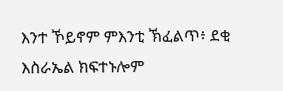እንተ ኾይኖም ምእንቲ ኽፈልጥ፥ ደቂ እስራኤል ክፍተኑሎም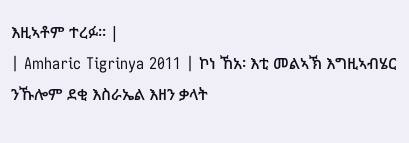እዚኣቶም ተረፉ። |
| Amharic Tigrinya 2011 | ኮነ ኸአ፡ እቲ መልኣኽ እግዚኣብሄር ንኹሎም ደቂ እስራኤል እዘን ቃላት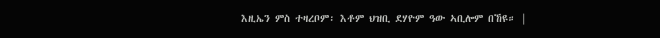እዚኤን ምስ ተዛረቦም፡ እቶም ህዝቢ ደሃዮም ዓው ኣቢሎም በኸዩ። |